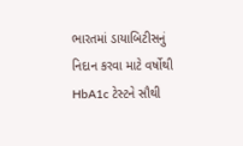ભારતમાં ડાયાબિટીસનું નિદાન કરવા માટે વર્ષોથી HbA1c ટેસ્ટને સૌથી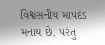વિશ્વસનીય માપદંડ મનાય છે. પરંતુ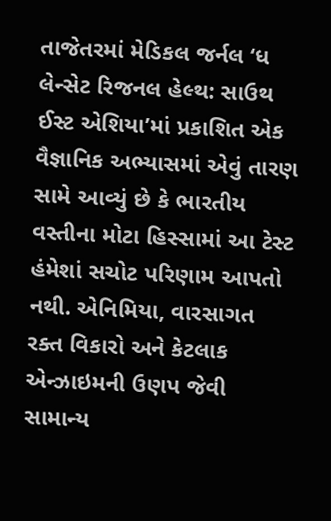તાજેતરમાં મેડિકલ જર્નલ ‘ધ લેન્સેટ રિજનલ હેલ્થ: સાઉથ ઈસ્ટ એશિયા’માં પ્રકાશિત એક વૈજ્ઞાનિક અભ્યાસમાં એવું તારણ સામે આવ્યું છે કે ભારતીય વસ્તીના મોટા હિસ્સામાં આ ટેસ્ટ હંમેશાં સચોટ પરિણામ આપતો નથી. એનિમિયા, વારસાગત રક્ત વિકારો અને કેટલાક એન્ઝાઇમની ઉણપ જેવી સામાન્ય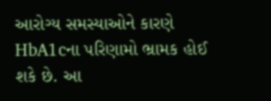આરોગ્ય સમસ્યાઓને કારણે HbA1cના પરિણામો ભ્રામક હોઈ શકે છે. આ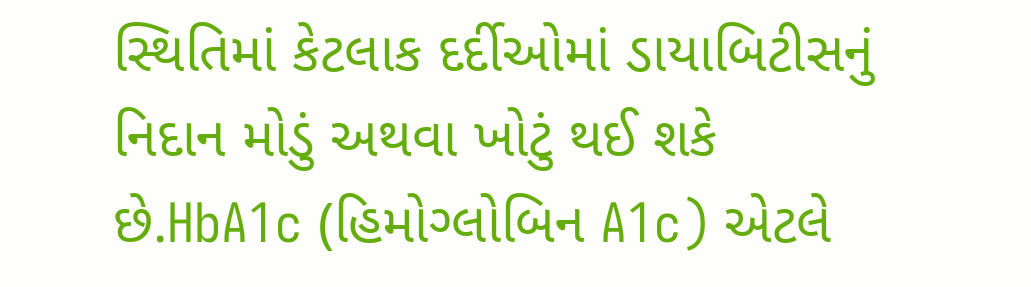સ્થિતિમાં કેટલાક દર્દીઓમાં ડાયાબિટીસનું નિદાન મોડું અથવા ખોટું થઈ શકે છે.HbA1c (હિમોગ્લોબિન A1c) એટલે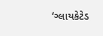‘ગ્લાયકેટેડ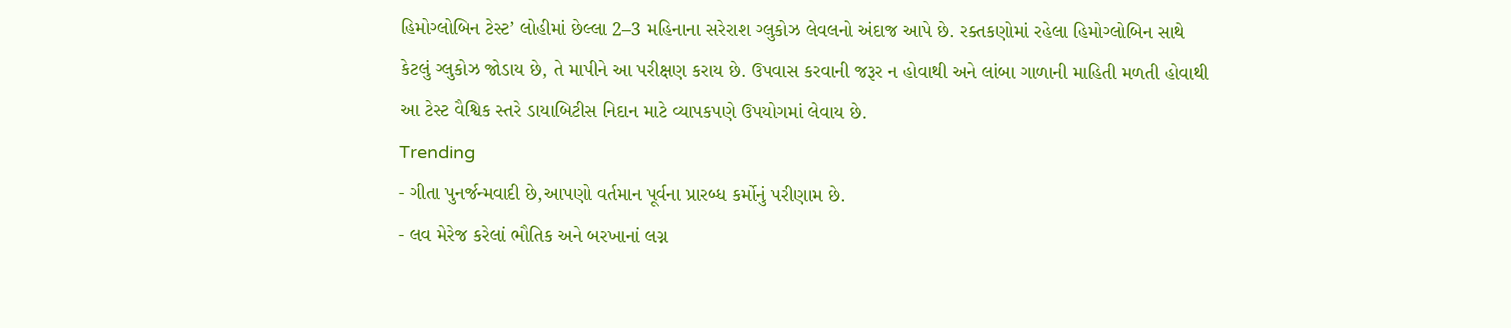હિમોગ્લોબિન ટેસ્ટ’ લોહીમાં છેલ્લા 2–3 મહિનાના સરેરાશ ગ્લુકોઝ લેવલનો અંદાજ આપે છે. રક્તકણોમાં રહેલા હિમોગ્લોબિન સાથે કેટલું ગ્લુકોઝ જોડાય છે, તે માપીને આ પરીક્ષણ કરાય છે. ઉપવાસ કરવાની જરૂર ન હોવાથી અને લાંબા ગાળાની માહિતી મળતી હોવાથી આ ટેસ્ટ વૈશ્વિક સ્તરે ડાયાબિટીસ નિદાન માટે વ્યાપકપણે ઉપયોગમાં લેવાય છે.
Trending
- ગીતા પુનર્જન્મવાદી છે,આપણો વર્તમાન પૂર્વના પ્રારબ્ધ કર્મોનું પરીણામ છે.
- લવ મેરેજ કરેલાં ભૌતિક અને બરખાનાં લગ્ન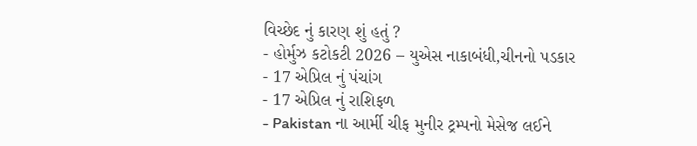વિચ્છેદ નું કારણ શું હતું ?
- હોર્મુઝ કટોકટી 2026 – યુએસ નાકાબંધી,ચીનનો પડકાર
- 17 એપ્રિલ નું પંચાંગ
- 17 એપ્રિલ નું રાશિફળ
- Pakistan ના આર્મી ચીફ મુનીર ટ્રમ્પનો મેસેજ લઈને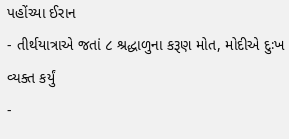પહોંચ્યા ઈરાન
- તીર્થયાત્રાએ જતાં ૮ શ્રદ્ધાળુના કરૂણ મોત, મોદીએ દુઃખ વ્યક્ત કર્યું
-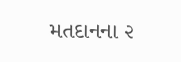મતદાનના ૨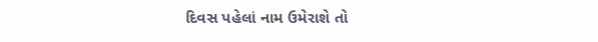દિવસ પહેલાં નામ ઉમેરાશે તો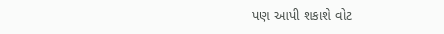પણ આપી શકાશે વોટ